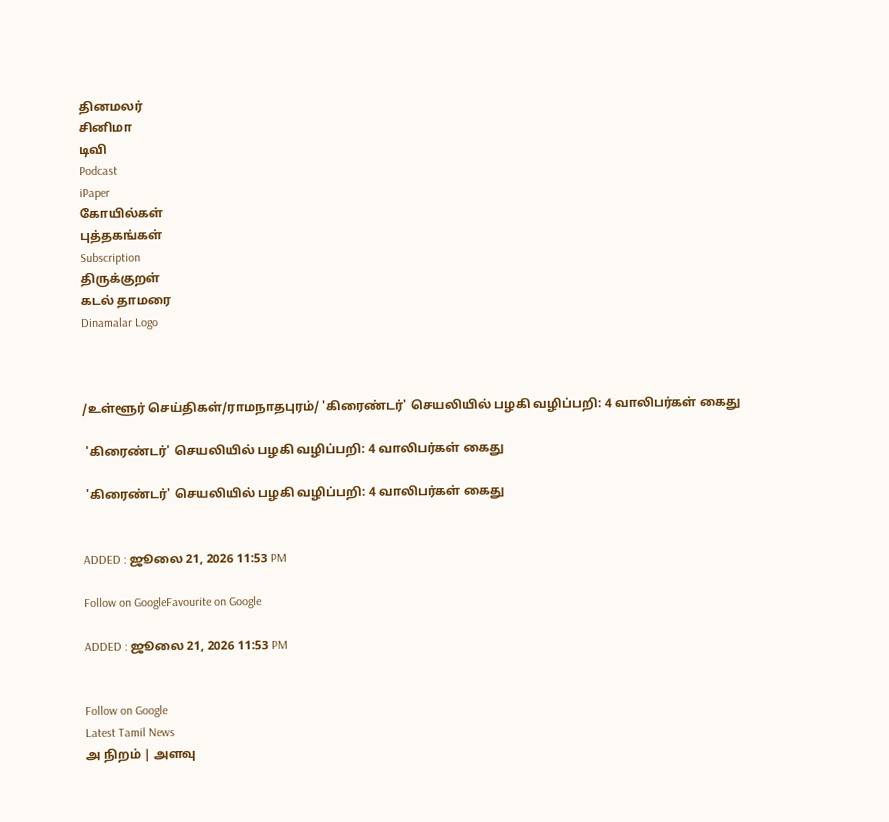தினமலர்
சினிமா
டிவி
Podcast
iPaper
கோயில்கள்
புத்தகங்கள்
Subscription
திருக்குறள்
கடல் தாமரை
Dinamalar Logo



/உள்ளூர் செய்திகள்/ராமநாதபுரம்/ 'கிரைண்டர்' செயலியில் பழகி வழிப்பறி: 4 வாலிபர்கள் கைது

 'கிரைண்டர்' செயலியில் பழகி வழிப்பறி: 4 வாலிபர்கள் கைது

 'கிரைண்டர்' செயலியில் பழகி வழிப்பறி: 4 வாலிபர்கள் கைது


ADDED : ஜூலை 21, 2026 11:53 PM

Follow on GoogleFavourite on Google

ADDED : ஜூலை 21, 2026 11:53 PM


Follow on Google
Latest Tamil News
அ நிறம் | அளவு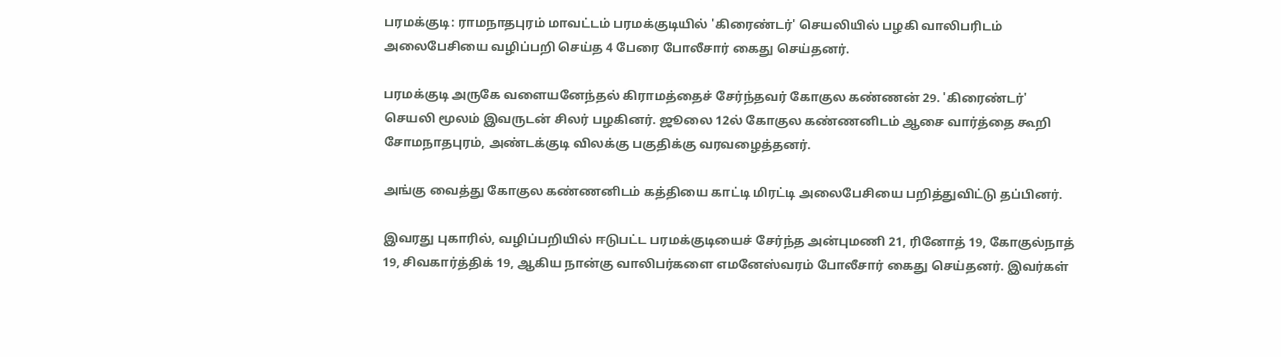பரமக்குடி: ராமநாதபுரம் மாவட்டம் பரமக்குடியில் 'கிரைண்டர்' செயலியில் பழகி வாலிபரிடம் அலைபேசியை வழிப்பறி செய்த 4 பேரை போலீசார் கைது செய்தனர்.

பரமக்குடி அருகே வளையனேந்தல் கிராமத்தைச் சேர்ந்தவர் கோகுல கண்ணன் 29. 'கிரைண்டர்' செயலி மூலம் இவருடன் சிலர் பழகினர். ஜூலை 12ல் கோகுல கண்ணனிடம் ஆசை வார்த்தை கூறி சோமநாதபுரம், அண்டக்குடி விலக்கு பகுதிக்கு வரவழைத்தனர்.

அங்கு வைத்து கோகுல கண்ணனிடம் கத்தியை காட்டி மிரட்டி அலைபேசியை பறித்துவிட்டு தப்பினர்.

இவரது புகாரில், வழிப்பறியில் ஈடுபட்ட பரமக்குடியைச் சேர்ந்த அன்புமணி 21, ரினோத் 19, கோகுல்நாத் 19, சிவகார்த்திக் 19, ஆகிய நான்கு வாலிபர்களை எமனேஸ்வரம் போலீசார் கைது செய்தனர். இவர்கள்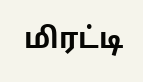மிரட்டி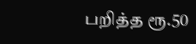பறித்த ரூ.50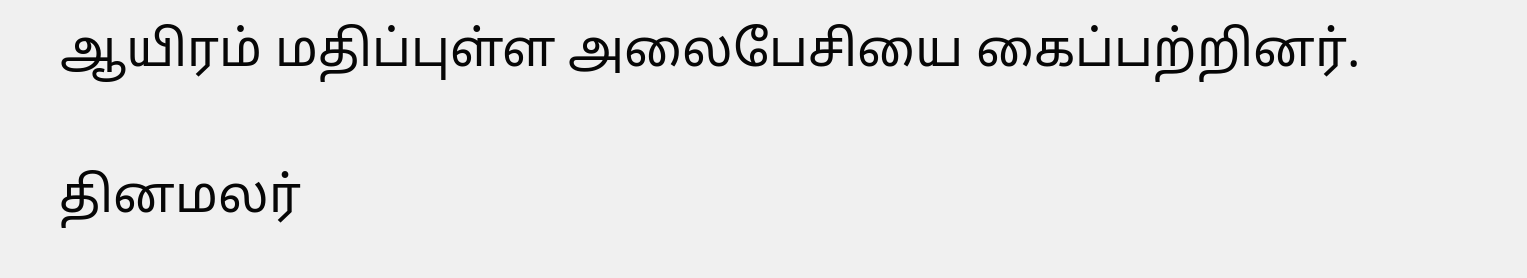ஆயிரம் மதிப்புள்ள அலைபேசியை கைப்பற்றினர்.

தினமலர்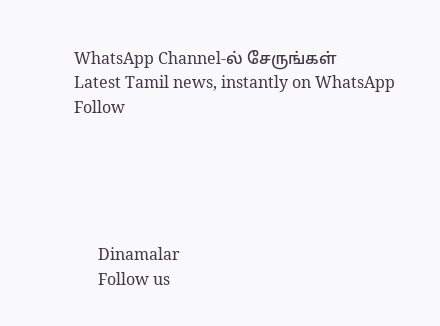WhatsApp Channel-ல் சேருங்கள்
Latest Tamil news, instantly on WhatsApp
Follow





      Dinamalar
      Follow us